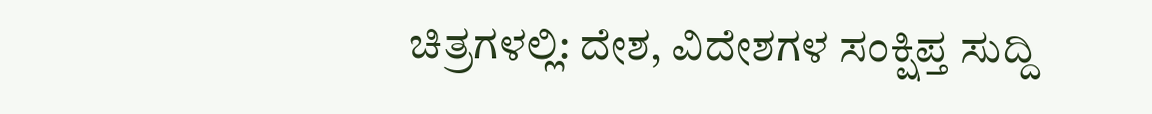ಚಿತ್ರಗಳಲ್ಲಿ: ದೇಶ, ವಿದೇಶಗಳ ಸಂಕ್ಷಿಪ್ತ ಸುದ್ದಿ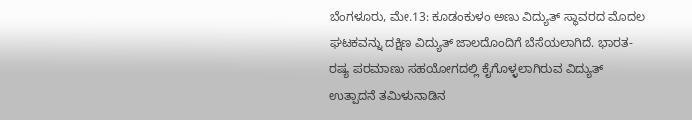ಬೆಂಗಳೂರು, ಮೇ.13: ಕೂಡಂಕುಳಂ ಅಣು ವಿದ್ಯುತ್ ಸ್ಥಾವರದ ಮೊದಲ ಘಟಕವನ್ನು ದಕ್ಷಿಣ ವಿದ್ಯುತ್ ಜಾಲದೊಂದಿಗೆ ಬೆಸೆಯಲಾಗಿದೆ. ಭಾರತ-ರಷ್ಯ ಪರಮಾಣು ಸಹಯೋಗದಲ್ಲಿ ಕೈಗೊಳ್ಳಲಾಗಿರುವ ವಿದ್ಯುತ್ ಉತ್ಪಾದನೆ ತಮಿಳುನಾಡಿನ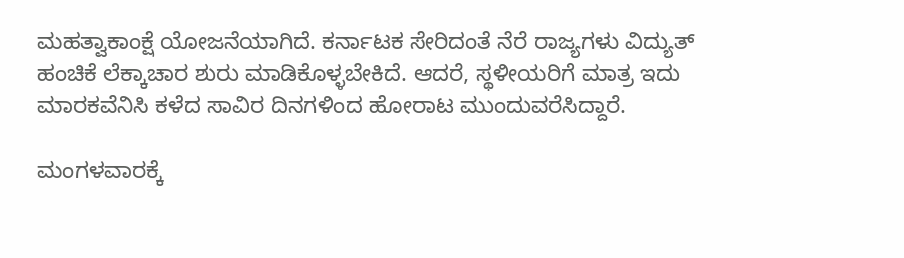ಮಹತ್ವಾಕಾಂಕ್ಷೆ ಯೋಜನೆಯಾಗಿದೆ. ಕರ್ನಾಟಕ ಸೇರಿದಂತೆ ನೆರೆ ರಾಜ್ಯಗಳು ವಿದ್ಯುತ್ ಹಂಚಿಕೆ ಲೆಕ್ಕಾಚಾರ ಶುರು ಮಾಡಿಕೊಳ್ಳಬೇಕಿದೆ. ಆದರೆ, ಸ್ಥಳೀಯರಿಗೆ ಮಾತ್ರ ಇದು ಮಾರಕವೆನಿಸಿ ಕಳೆದ ಸಾವಿರ ದಿನಗಳಿಂದ ಹೋರಾಟ ಮುಂದುವರೆಸಿದ್ದಾರೆ.

ಮಂಗಳವಾರಕ್ಕೆ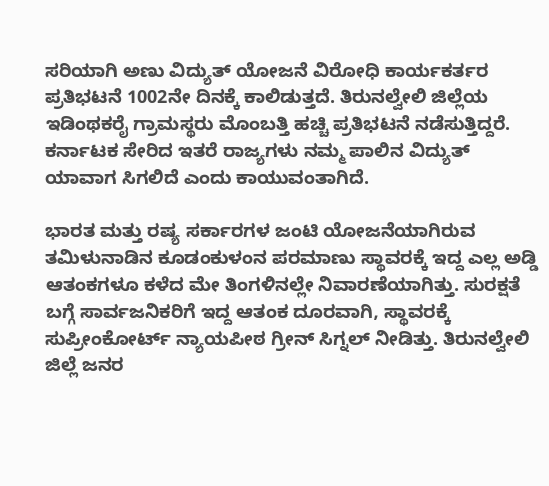ಸರಿಯಾಗಿ ಅಣು ವಿದ್ಯುತ್ ಯೋಜನೆ ವಿರೋಧಿ ಕಾರ್ಯಕರ್ತರ ಪ್ರತಿಭಟನೆ 1002ನೇ ದಿನಕ್ಕೆ ಕಾಲಿಡುತ್ತದೆ. ತಿರುನಲ್ವೇಲಿ ಜಿಲ್ಲೆಯ ಇಡಿಂಥಕರೈ ಗ್ರಾಮಸ್ಥರು ಮೊಂಬತ್ತಿ ಹಚ್ಚಿ ಪ್ರತಿಭಟನೆ ನಡೆಸುತ್ತಿದ್ದರೆ. ಕರ್ನಾಟಕ ಸೇರಿದ ಇತರೆ ರಾಜ್ಯಗಳು ನಮ್ಮ ಪಾಲಿನ ವಿದ್ಯುತ್ ಯಾವಾಗ ಸಿಗಲಿದೆ ಎಂದು ಕಾಯುವಂತಾಗಿದೆ.

ಭಾರತ ಮತ್ತು ರಷ್ಯ ಸರ್ಕಾರಗಳ ಜಂಟಿ ಯೋಜನೆಯಾಗಿರುವ ತಮಿಳುನಾಡಿನ ಕೂಡಂಕುಳಂನ ಪರಮಾಣು ಸ್ಥಾವರಕ್ಕೆ ಇದ್ದ ಎಲ್ಲ ಅಡ್ಡಿ ಆತಂಕಗಳೂ ಕಳೆದ ಮೇ ತಿಂಗಳಿನಲ್ಲೇ ನಿವಾರಣೆಯಾಗಿತ್ತು. ಸುರಕ್ಷತೆ ಬಗ್ಗೆ ಸಾರ್ವಜನಿಕರಿಗೆ ಇದ್ದ ಆತಂಕ ದೂರವಾಗಿ, ಸ್ಥಾವರಕ್ಕೆ ಸುಪ್ರೀಂಕೋರ್ಟ್ ನ್ಯಾಯಪೀಠ ಗ್ರೀನ್ ಸಿಗ್ನಲ್ ನೀಡಿತ್ತು. ತಿರುನಲ್ವೇಲಿ ಜಿಲ್ಲೆ ಜನರ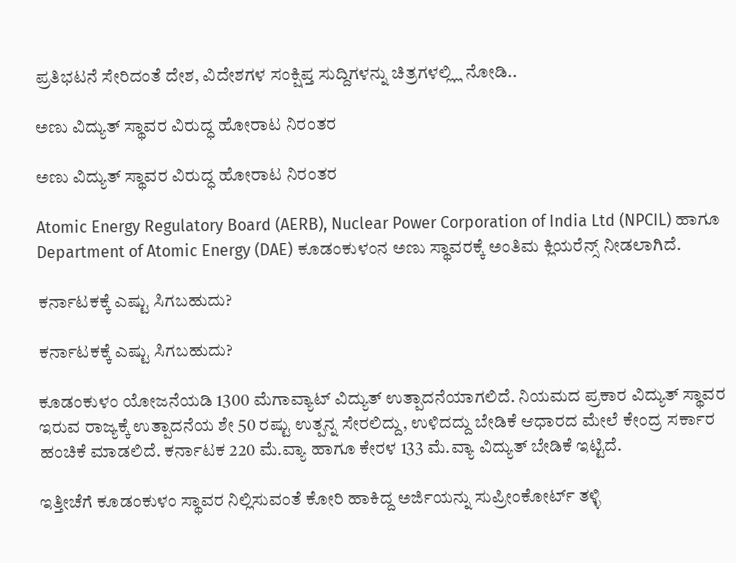ಪ್ರತಿಭಟನೆ ಸೇರಿದಂತೆ ದೇಶ, ವಿದೇಶಗಳ ಸಂಕ್ಷಿಪ್ತ ಸುದ್ದಿಗಳನ್ನು ಚಿತ್ರಗಳಲ್ಲ್ಲಿ ನೋಡಿ..

ಅಣು ವಿದ್ಯುತ್ ಸ್ಥಾವರ ವಿರುದ್ಧ ಹೋರಾಟ ನಿರಂತರ

ಅಣು ವಿದ್ಯುತ್ ಸ್ಥಾವರ ವಿರುದ್ಧ ಹೋರಾಟ ನಿರಂತರ

Atomic Energy Regulatory Board (AERB), Nuclear Power Corporation of India Ltd (NPCIL) ಹಾಗೂ Department of Atomic Energy (DAE) ಕೂಡಂಕುಳಂನ ಅಣು ಸ್ಥಾವರಕ್ಕೆ ಅಂತಿಮ ಕ್ಲಿಯರೆನ್ಸ್ ನೀಡಲಾಗಿದೆ.

ಕರ್ನಾಟಕಕ್ಕೆ ಎಷ್ಟು ಸಿಗಬಹುದು?

ಕರ್ನಾಟಕಕ್ಕೆ ಎಷ್ಟು ಸಿಗಬಹುದು?

ಕೂಡಂಕುಳಂ ಯೋಜನೆಯಡಿ 1300 ಮೆಗಾವ್ಯಾಟ್ ವಿದ್ಯುತ್ ಉತ್ಪಾದನೆಯಾಗಲಿದೆ. ನಿಯಮದ ಪ್ರಕಾರ ವಿದ್ಯುತ್ ಸ್ಥಾವರ ಇರುವ ರಾಜ್ಯಕ್ಕೆ ಉತ್ಪಾದನೆಯ ಶೇ 50 ರಷ್ಟು ಉತ್ಪನ್ನ ಸೇರಲಿದ್ದು, ಉಳಿದದ್ದು ಬೇಡಿಕೆ ಆಧಾರದ ಮೇಲೆ ಕೇಂದ್ರ ಸರ್ಕಾರ ಹಂಚಿಕೆ ಮಾಡಲಿದೆ. ಕರ್ನಾಟಕ 220 ಮೆ.ವ್ಯಾ ಹಾಗೂ ಕೇರಳ 133 ಮೆ.ವ್ಯಾ ವಿದ್ಯುತ್ ಬೇಡಿಕೆ ಇಟ್ಟಿದೆ.

ಇತ್ತೀಚೆಗೆ ಕೂಡಂಕುಳಂ ಸ್ಥಾವರ ನಿಲ್ಲಿಸುವಂತೆ ಕೋರಿ ಹಾಕಿದ್ದ ಅರ್ಜಿಯನ್ನು ಸುಪ್ರೀಂಕೋರ್ಟ್ ತಳ್ಳಿ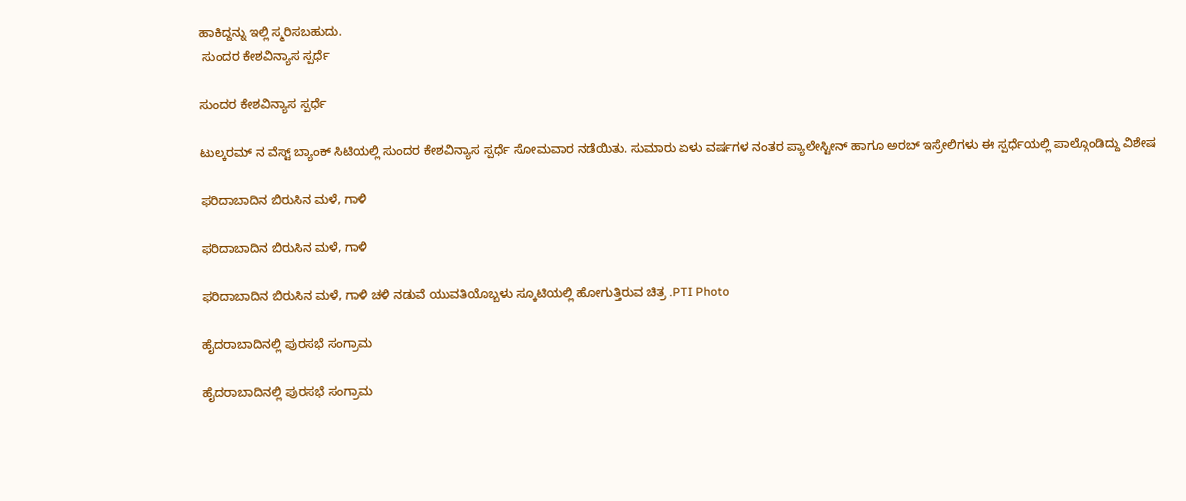ಹಾಕಿದ್ದನ್ನು ಇಲ್ಲಿ ಸ್ಮರಿಸಬಹುದು.
 ಸುಂದರ ಕೇಶವಿನ್ಯಾಸ ಸ್ಪರ್ಧೆ

ಸುಂದರ ಕೇಶವಿನ್ಯಾಸ ಸ್ಪರ್ಧೆ

ಟುಲ್ಕರಮ್ ನ ವೆಸ್ಟ್ ಬ್ಯಾಂಕ್ ಸಿಟಿಯಲ್ಲಿ ಸುಂದರ ಕೇಶವಿನ್ಯಾಸ ಸ್ಪರ್ಧೆ ಸೋಮವಾರ ನಡೆಯಿತು. ಸುಮಾರು ಏಳು ವರ್ಷಗಳ ನಂತರ ಪ್ಯಾಲೇಸ್ಟೀನ್ ಹಾಗೂ ಅರಬ್ ಇಸ್ರೇಲಿಗಳು ಈ ಸ್ಪರ್ಧೆಯಲ್ಲಿ ಪಾಲ್ಗೊಂಡಿದ್ದು ವಿಶೇಷ

ಫರಿದಾಬಾದಿನ ಬಿರುಸಿನ ಮಳೆ, ಗಾಳಿ

ಫರಿದಾಬಾದಿನ ಬಿರುಸಿನ ಮಳೆ, ಗಾಳಿ

ಫರಿದಾಬಾದಿನ ಬಿರುಸಿನ ಮಳೆ, ಗಾಳಿ ಚಳಿ ನಡುವೆ ಯುವತಿಯೊಬ್ಬಳು ಸ್ಕೂಟಿಯಲ್ಲಿ ಹೋಗುತ್ತಿರುವ ಚಿತ್ರ .PTI Photo

ಹೈದರಾಬಾದಿನಲ್ಲಿ ಪುರಸಭೆ ಸಂಗ್ರಾಮ

ಹೈದರಾಬಾದಿನಲ್ಲಿ ಪುರಸಭೆ ಸಂಗ್ರಾಮ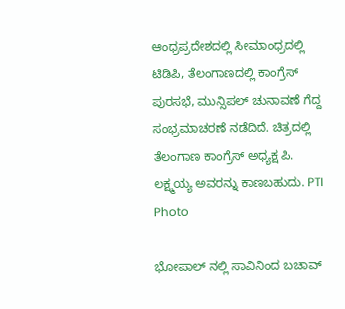ಆಂಧ್ರಪ್ರದೇಶದಲ್ಲಿ ಸೀಮಾಂಧ್ರದಲ್ಲಿ ಟಿಡಿಪಿ, ತೆಲಂಗಾಣದಲ್ಲಿ ಕಾಂಗ್ರೆಸ್ ಪುರಸಭೆ, ಮುನ್ಸಿಪಲ್ ಚುನಾವಣೆ ಗೆದ್ದ ಸಂಭ್ರಮಾಚರಣೆ ನಡೆದಿದೆ. ಚಿತ್ರದಲ್ಲಿ ತೆಲಂಗಾಣ ಕಾಂಗ್ರೆಸ್ ಅಧ್ಯಕ್ಷ ಪಿ. ಲಕ್ಷ್ಮಯ್ಯ ಅವರನ್ನು ಕಾಣಬಹುದು. PTI Photo

ಭೋಪಾಲ್ ನಲ್ಲಿ ಸಾವಿನಿಂದ ಬಚಾವ್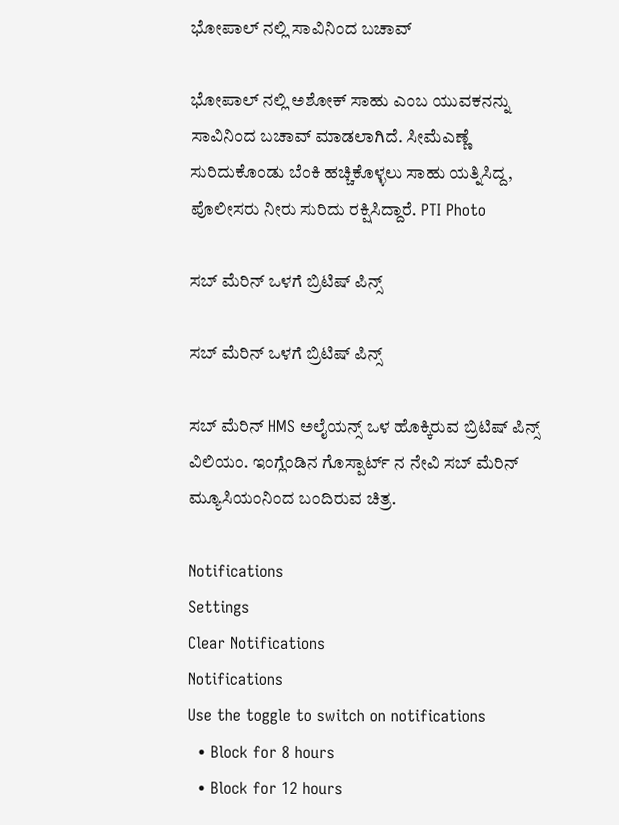ಭೋಪಾಲ್ ನಲ್ಲಿ ಸಾವಿನಿಂದ ಬಚಾವ್

ಭೋಪಾಲ್ ನಲ್ಲಿ ಅಶೋಕ್ ಸಾಹು ಎಂಬ ಯುವಕನನ್ನು ಸಾವಿನಿಂದ ಬಚಾವ್ ಮಾಡಲಾಗಿದೆ. ಸೀಮೆಎಣ್ಣೆ ಸುರಿದುಕೊಂಡು ಬೆಂಕಿ ಹಚ್ಚಿಕೊಳ್ಳಲು ಸಾಹು ಯತ್ನಿಸಿದ್ದ, ಪೊಲೀಸರು ನೀರು ಸುರಿದು ರಕ್ಷಿಸಿದ್ದಾರೆ. PTI Photo

ಸಬ್ ಮೆರಿನ್ ಒಳಗೆ ಬ್ರಿಟಿಷ್ ಪಿನ್ಸ್

ಸಬ್ ಮೆರಿನ್ ಒಳಗೆ ಬ್ರಿಟಿಷ್ ಪಿನ್ಸ್

ಸಬ್ ಮೆರಿನ್ HMS ಅಲೈಯನ್ಸ್ ಒಳ ಹೊಕ್ಕಿರುವ ಬ್ರಿಟಿಷ್ ಪಿನ್ಸ್ ವಿಲಿಯಂ. ಇಂಗ್ಲೆಂಡಿನ ಗೊಸ್ಪಾರ್ಟ್ ನ ನೇವಿ ಸಬ್ ಮೆರಿನ್ ಮ್ಯೂಸಿಯಂನಿಂದ ಬಂದಿರುವ ಚಿತ್ರ.

Notifications
Settings
Clear Notifications
Notifications
Use the toggle to switch on notifications
  • Block for 8 hours
  • Block for 12 hours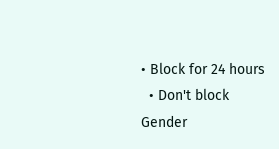• Block for 24 hours
  • Don't block
Gender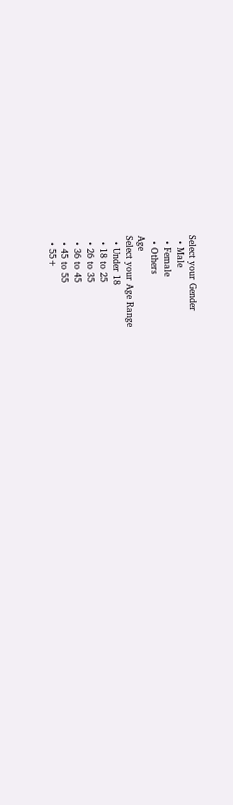Select your Gender
  • Male
  • Female
  • Others
Age
Select your Age Range
  • Under 18
  • 18 to 25
  • 26 to 35
  • 36 to 45
  • 45 to 55
  • 55+